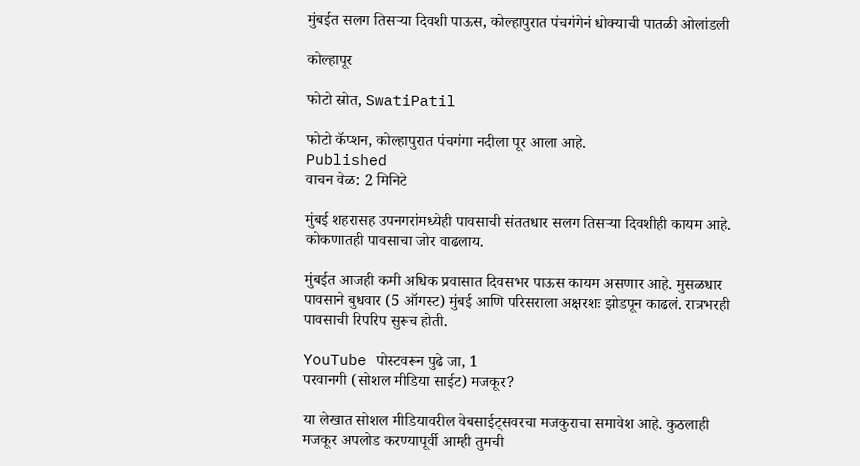मुंबईत सलग तिसऱ्या दिवशी पाऊस, कोल्हापुरात पंचगंगेनं धोक्याची पातळी ओलांडली

कोल्हापूर

फोटो स्रोत, SwatiPatil

फोटो कॅप्शन, कोल्हापुरात पंचगंगा नदीला पूर आला आहे.
Published
वाचन वेळ: 2 मिनिटे

मुंबई शहरासह उपनगरांमध्येही पावसाची संततधार सलग तिसऱ्या दिवशीही कायम आहे. कोकणातही पावसाचा जोर वाढलाय.

मुंबईत आजही कमी अधिक प्रवासात दिवसभर पाऊस कायम असणार आहे. मुसळधार पावसाने बुधवार (5 ऑगस्ट) मुंबई आणि परिसराला अक्षरशः झोडपून काढलं. रात्रभरही पावसाची रिपरिप सुरूच होती.

YouTube पोस्टवरून पुढे जा, 1
परवानगी (सोशल मीडिया साईट) मजकूर?

या लेखात सोशल मीडियावरील वेबसाईट्सवरचा मजकुराचा समावेश आहे. कुठलाही मजकूर अपलोड करण्यापूर्वी आम्ही तुमची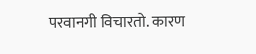परवानगी विचारतो. कारण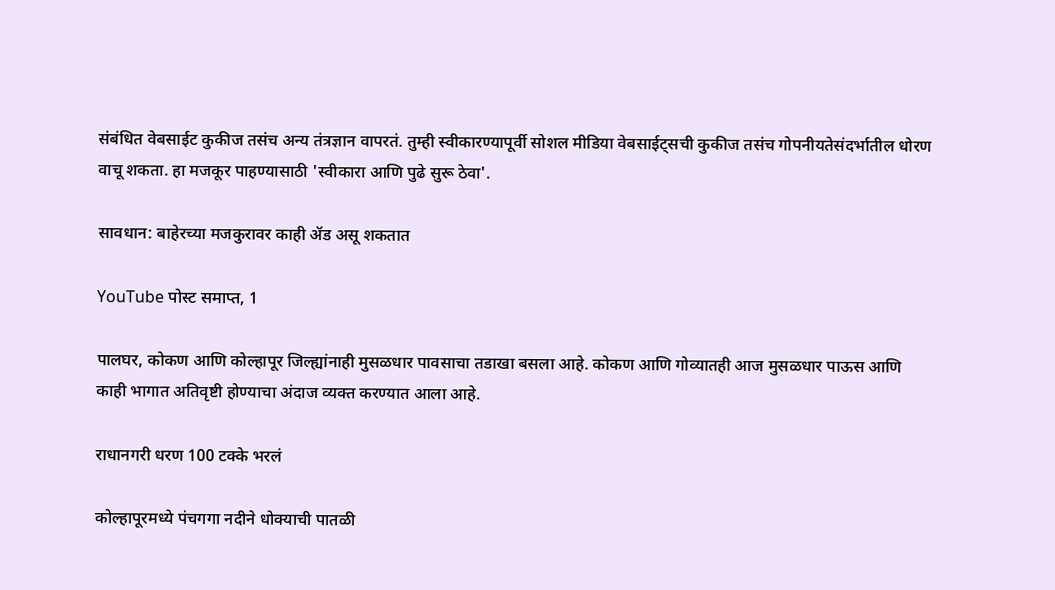संबंधित वेबसाईट कुकीज तसंच अन्य तंत्रज्ञान वापरतं. तुम्ही स्वीकारण्यापूर्वी सोशल मीडिया वेबसाईट्सची कुकीज तसंच गोपनीयतेसंदर्भातील धोरण वाचू शकता. हा मजकूर पाहण्यासाठी 'स्वीकारा आणि पुढे सुरू ठेवा'.

सावधान: बाहेरच्या मजकुरावर काही ॲड असू शकतात

YouTube पोस्ट समाप्त, 1

पालघर, कोकण आणि कोल्हापूर जिल्ह्यांनाही मुसळधार पावसाचा तडाखा बसला आहे. कोकण आणि गोव्यातही आज मुसळधार पाऊस आणि काही भागात अतिवृष्टी होण्याचा अंदाज व्यक्त करण्यात आला आहे.

राधानगरी धरण 100 टक्के भरलं

कोल्हापूरमध्ये पंचगगा नदीने धोक्याची पातळी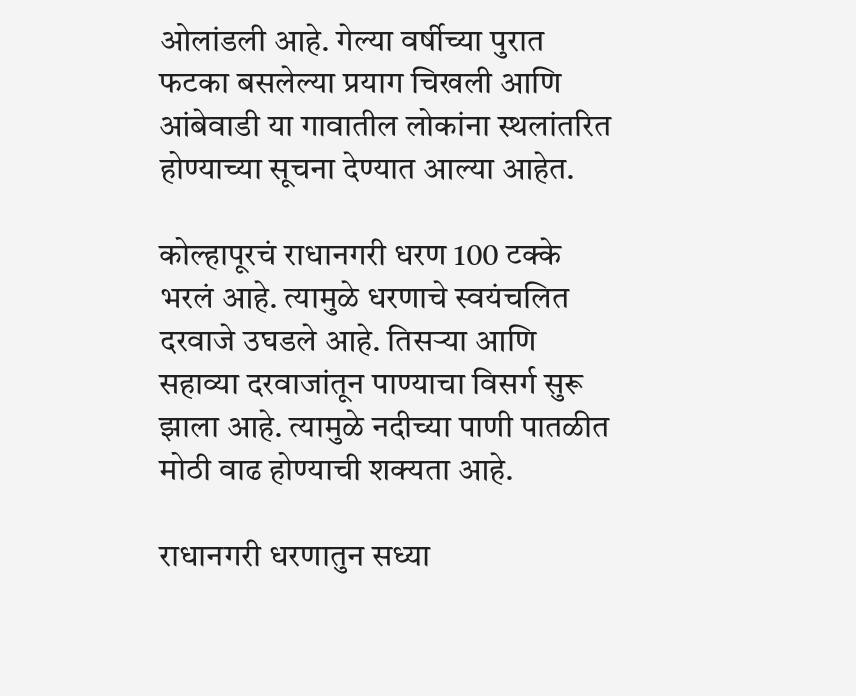ओलांडली आहे. गेल्या वर्षीच्या पुरात फटका बसलेल्या प्रयाग चिखली आणि आंबेवाडी या गावातील लोकांना स्थलांतरित होण्याच्या सूचना देण्यात आल्या आहेत.

कोल्हापूरचं राधानगरी धरण 100 टक्के भरलं आहे. त्यामुळे धरणाचे स्वयंचलित दरवाजे उघडले आहे. तिसऱ्या आणि सहाव्या दरवाजांतून पाण्याचा विसर्ग सुरू झाला आहे. त्यामुळे नदीच्या पाणी पातळीत मोठी वाढ होण्याची शक्यता आहे.

राधानगरी धरणातुन सध्या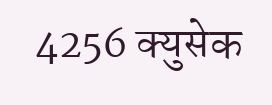4256 क्युसेक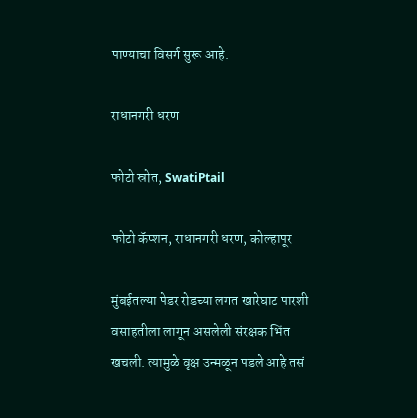पाण्याचा विसर्ग सुरू आहे.

राधानगरी धरण

फोटो स्रोत, SwatiPtail

फोटो कॅप्शन, राधानगरी धरण, कोल्हापूर

मुंबईतल्या पेडर रोडच्या लगत खारेघाट पारशी वसाहतीला लागून असलेली संरक्षक भिंत खचली. त्यामुळे वृक्ष उन्मळून पडले आहे तसं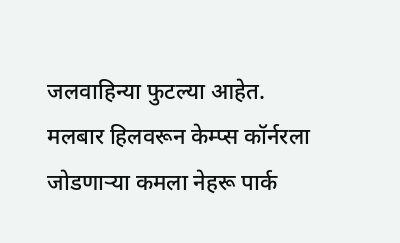जलवाहिन्या फुटल्या आहेत. मलबार हिलवरून केम्प्स कॉर्नरला जोडणाऱ्या कमला नेहरू पार्क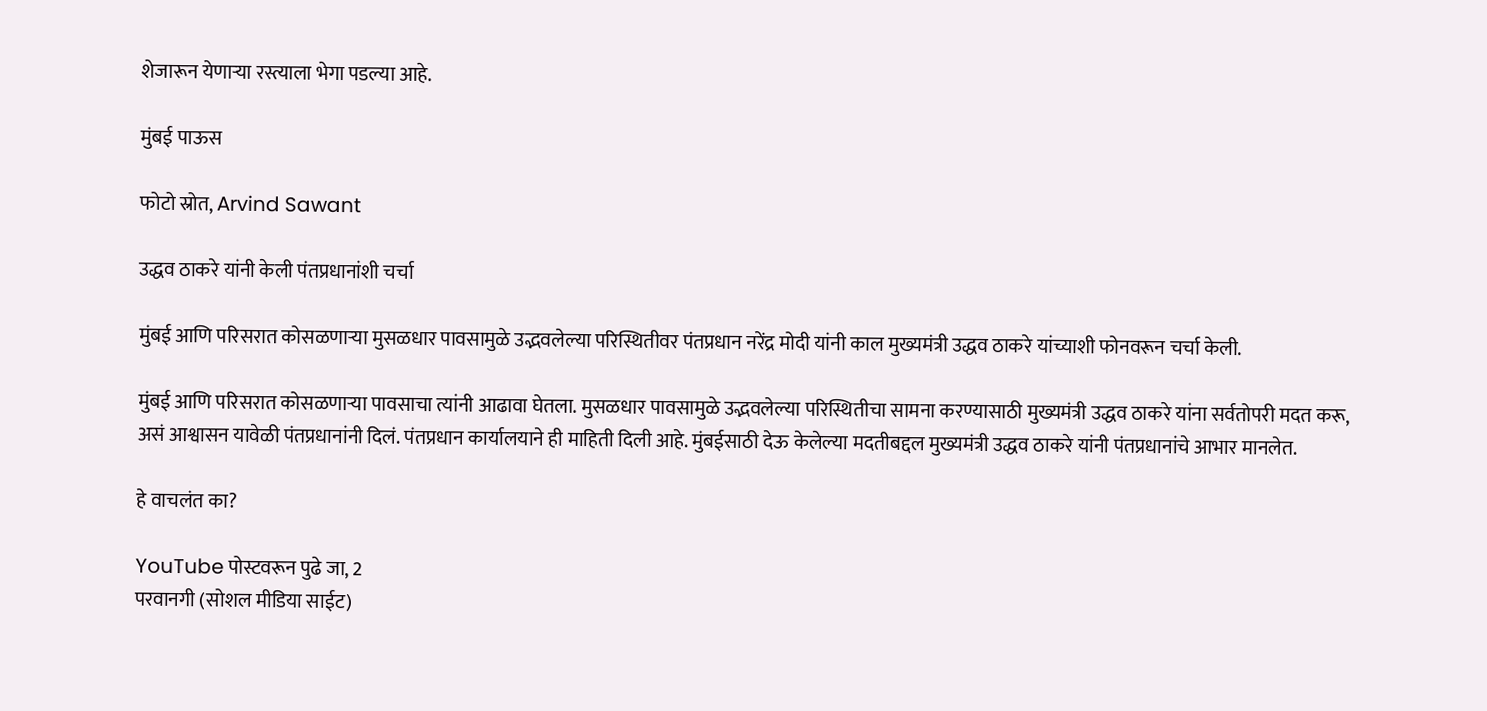शेजारून येणाऱ्या रस्त्याला भेगा पडल्या आहे.

मुंबई पाऊस

फोटो स्रोत, Arvind Sawant

उद्धव ठाकरे यांनी केली पंतप्रधानांशी चर्चा

मुंबई आणि परिसरात कोसळणाऱ्या मुसळधार पावसामुळे उद्भवलेल्या परिस्थितीवर पंतप्रधान नरेंद्र मोदी यांनी काल मुख्यमंत्री उद्धव ठाकरे यांच्याशी फोनवरून चर्चा केली.

मुंबई आणि परिसरात कोसळणाऱ्या पावसाचा त्यांनी आढावा घेतला. मुसळधार पावसामुळे उद्भवलेल्या परिस्थितीचा सामना करण्यासाठी मुख्यमंत्री उद्धव ठाकरे यांना सर्वतोपरी मदत करू, असं आश्वासन यावेळी पंतप्रधानांनी दिलं. पंतप्रधान कार्यालयाने ही माहिती दिली आहे. मुंबईसाठी देऊ केलेल्या मदतीबद्दल मुख्यमंत्री उद्धव ठाकरे यांनी पंतप्रधानांचे आभार मानलेत.

हे वाचलंत का?

YouTube पोस्टवरून पुढे जा, 2
परवानगी (सोशल मीडिया साईट)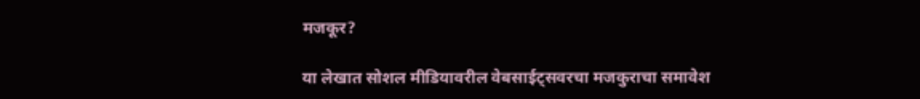मजकूर?

या लेखात सोशल मीडियावरील वेबसाईट्सवरचा मजकुराचा समावेश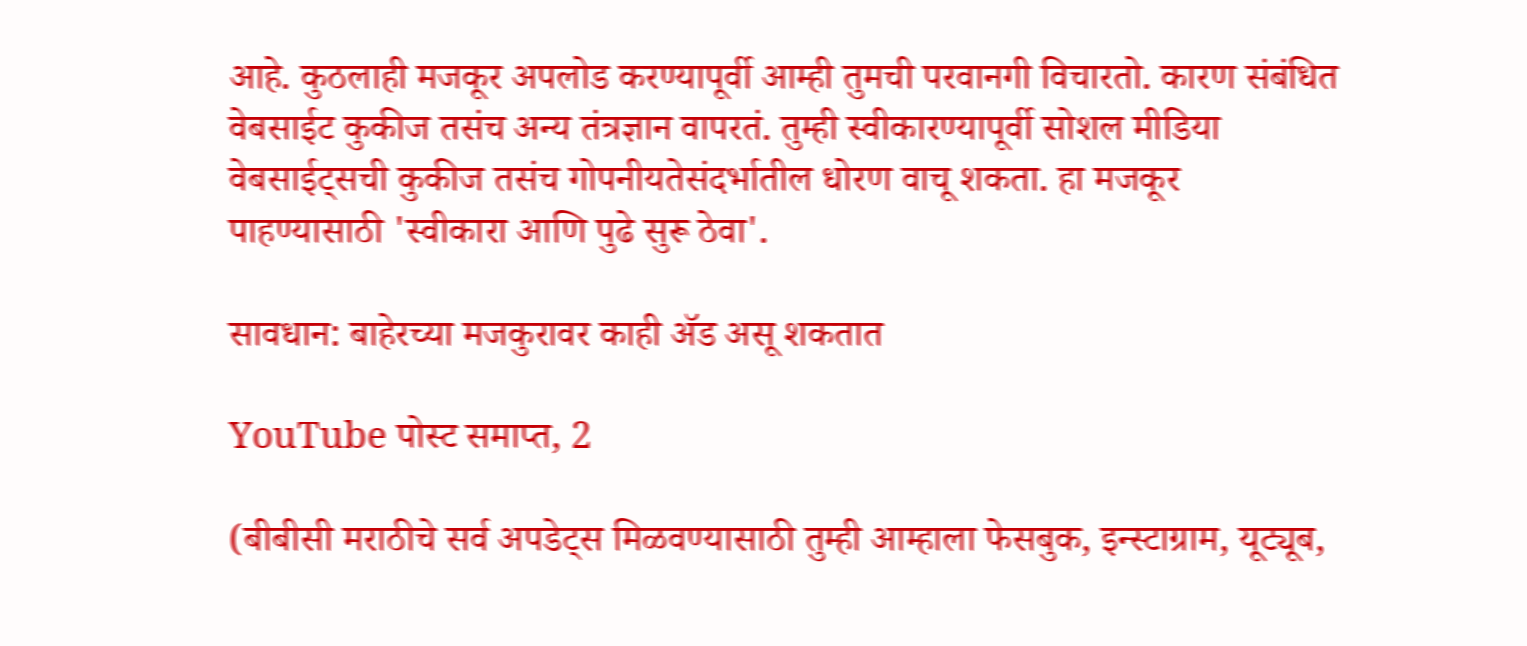आहे. कुठलाही मजकूर अपलोड करण्यापूर्वी आम्ही तुमची परवानगी विचारतो. कारण संबंधित वेबसाईट कुकीज तसंच अन्य तंत्रज्ञान वापरतं. तुम्ही स्वीकारण्यापूर्वी सोशल मीडिया वेबसाईट्सची कुकीज तसंच गोपनीयतेसंदर्भातील धोरण वाचू शकता. हा मजकूर पाहण्यासाठी 'स्वीकारा आणि पुढे सुरू ठेवा'.

सावधान: बाहेरच्या मजकुरावर काही ॲड असू शकतात

YouTube पोस्ट समाप्त, 2

(बीबीसी मराठीचे सर्व अपडेट्स मिळवण्यासाठी तुम्ही आम्हाला फेसबुक, इन्स्टाग्राम, यूट्यूब,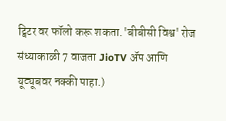ट्विटर वर फॉलो करू शकता.'बीबीसी विश्व' रोज संध्याकाळी 7 वाजता JioTV ॲप आणि यूट्यूबवर नक्की पाहा.)